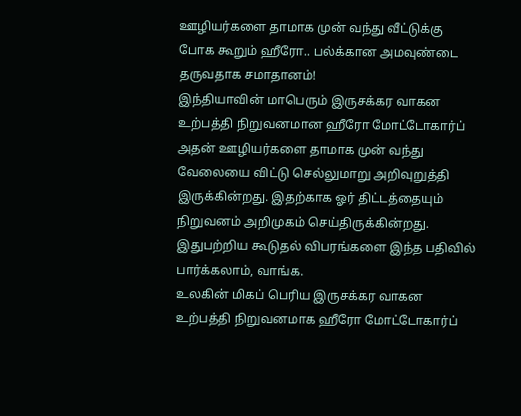ஊழியர்களை தாமாக முன் வந்து வீட்டுக்கு போக கூறும் ஹீரோ.. பல்க்கான அமவுண்டை தருவதாக சமாதானம்!
இந்தியாவின் மாபெரும் இருசக்கர வாகன உற்பத்தி நிறுவனமான ஹீரோ மோட்டோகார்ப் அதன் ஊழியர்களை தாமாக முன் வந்து வேலையை விட்டு செல்லுமாறு அறிவுறுத்தி இருக்கின்றது. இதற்காக ஓர் திட்டத்தையும் நிறுவனம் அறிமுகம் செய்திருக்கின்றது. இதுபற்றிய கூடுதல் விபரங்களை இந்த பதிவில் பார்க்கலாம், வாங்க.
உலகின் மிகப் பெரிய இருசக்கர வாகன உற்பத்தி நிறுவனமாக ஹீரோ மோட்டோகார்ப்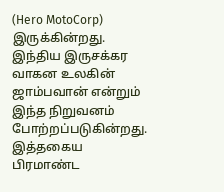(Hero MotoCorp) இருக்கின்றது. இந்திய இருசக்கர வாகன உலகின் ஜாம்பவான் என்றும் இந்த நிறுவனம் போற்றப்படுகின்றது. இத்தகைய பிரமாண்ட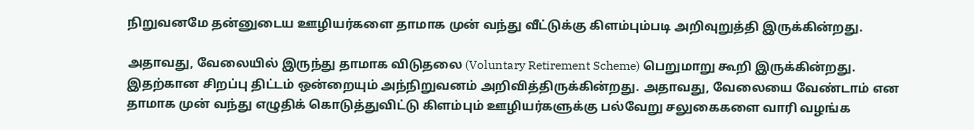நிறுவனமே தன்னுடைய ஊழியர்களை தாமாக முன் வந்து வீட்டுக்கு கிளம்பும்படி அறிவுறுத்தி இருக்கின்றது.

அதாவது, வேலையில் இருந்து தாமாக விடுதலை (Voluntary Retirement Scheme) பெறுமாறு கூறி இருக்கின்றது. இதற்கான சிறப்பு திட்டம் ஒன்றையும் அந்நிறுவனம் அறிவித்திருக்கின்றது. அதாவது, வேலையை வேண்டாம் என தாமாக முன் வந்து எழுதிக் கொடுத்துவிட்டு கிளம்பும் ஊழியர்களுக்கு பல்வேறு சலுகைகளை வாரி வழங்க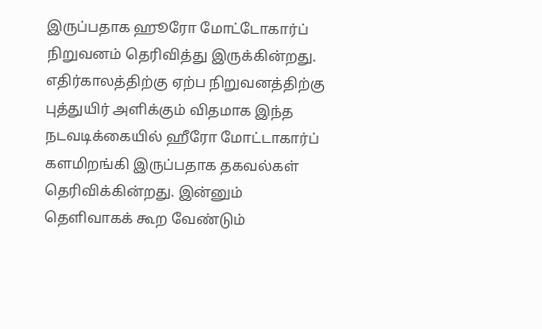இருப்பதாக ஹூரோ மோட்டோகார்ப் நிறுவனம் தெரிவித்து இருக்கின்றது.
எதிர்காலத்திற்கு ஏற்ப நிறுவனத்திற்கு புத்துயிர் அளிக்கும் விதமாக இந்த நடவடிக்கையில் ஹீரோ மோட்டாகார்ப் களமிறங்கி இருப்பதாக தகவல்கள் தெரிவிக்கின்றது. இன்னும் தெளிவாகக் கூற வேண்டும்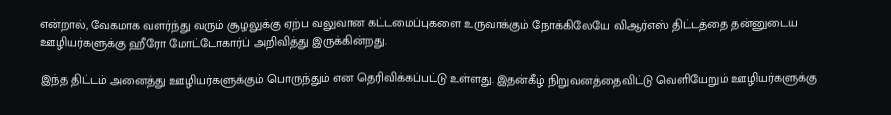என்றால், வேகமாக வளர்ந்து வரும் சூழலுக்கு ஏற்ப வலுவான கட்டமைப்புகளை உருவாக்கும் நோக்கிலேயே விஆர்எஸ் திட்டத்தை தன்னுடைய ஊழியர்களுக்கு ஹீரோ மோட்டோகார்ப் அறிவித்து இருக்கின்றது.

இந்த திட்டம் அனைத்து ஊழியர்களுக்கும் பொருந்தும் என தெரிவிக்கப்பட்டு உள்ளது. இதன்கீழ் நிறுவனத்தைவிட்டு வெளியேறும் ஊழியர்களுக்கு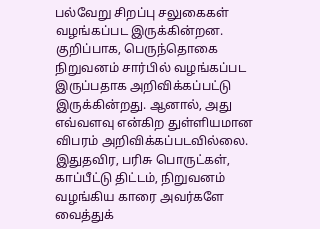பல்வேறு சிறப்பு சலுகைகள் வழங்கப்பட இருக்கின்றன. குறிப்பாக, பெருந்தொகை நிறுவனம் சார்பில் வழங்கப்பட இருப்பதாக அறிவிக்கப்பட்டு இருக்கின்றது. ஆனால், அது எவ்வளவு என்கிற துள்ளியமான விபரம் அறிவிக்கப்படவில்லை.
இதுதவிர, பரிசு பொருட்கள், காப்பீட்டு திட்டம், நிறுவனம் வழங்கிய காரை அவர்களே வைத்துக்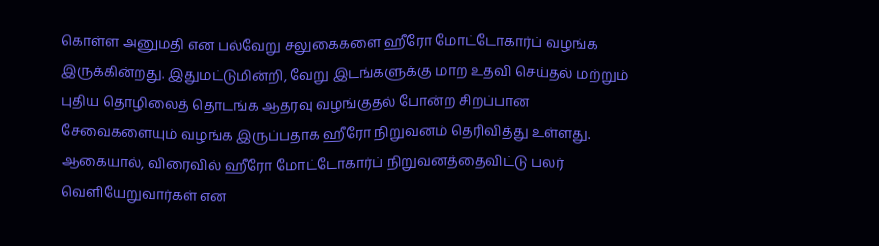கொள்ள அனுமதி என பல்வேறு சலுகைகளை ஹீரோ மோட்டோகார்ப் வழங்க இருக்கின்றது. இதுமட்டுமின்றி, வேறு இடங்களுக்கு மாற உதவி செய்தல் மற்றும் புதிய தொழிலைத் தொடங்க ஆதரவு வழங்குதல் போன்ற சிறப்பான சேவைகளையும் வழங்க இருப்பதாக ஹீரோ நிறுவனம் தெரிவித்து உள்ளது.
ஆகையால், விரைவில் ஹீரோ மோட்டோகார்ப் நிறுவனத்தைவிட்டு பலர் வெளியேறுவார்கள் என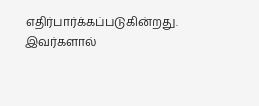எதிர்பார்க்கப்படுகின்றது. இவர்களால்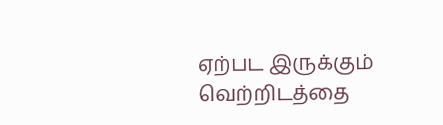ஏற்பட இருக்கும் வெற்றிடத்தை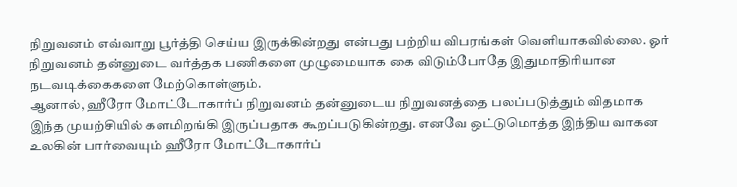நிறுவனம் எவ்வாறு பூர்த்தி செய்ய இருக்கின்றது என்பது பற்றிய விபரங்கள் வெளியாகவில்லை. ஓர் நிறுவனம் தன்னுடை வர்த்தக பணிகளை முழுமையாக கை விடும்போதே இதுமாதிரியான நடவடிக்கைகளை மேற்கொள்ளும்.
ஆனால், ஹீரோ மோட்டோகார்ப் நிறுவனம் தன்னுடைய நிறுவனத்தை பலப்படுத்தும் விதமாக இந்த முயற்சியில் களமிறங்கி இருப்பதாக கூறப்படுகின்றது. எனவே ஒட்டுமொத்த இந்திய வாகன உலகின் பார்வையும் ஹீரோ மோட்டோகார்ப்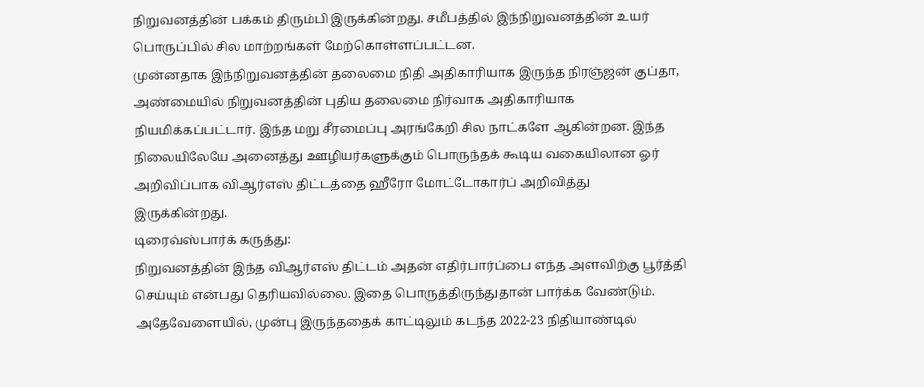நிறுவனத்தின் பக்கம் திரும்பி இருக்கின்றது. சமீபத்தில் இந்நிறுவனத்தின் உயர் பொருப்பில் சில மாற்றங்கள் மேற்கொள்ளப்பட்டன.
முன்னதாக இந்நிறுவனத்தின் தலைமை நிதி அதிகாரியாக இருந்த நிரஞ்ஜன் குப்தா, அண்மையில் நிறுவனத்தின் புதிய தலைமை நிர்வாக அதிகாரியாக நியமிக்கப்பட்டார். இந்த மறு சீரமைப்பு அரங்கேறி சில நாட்களே ஆகின்றன. இந்த நிலையிலேயே அனைத்து ஊழியர்களுக்கும் பொருந்தக் கூடிய வகையிலான ஓர் அறிவிப்பாக விஆர்எஸ் திட்டத்தை ஹீரோ மோட்டோகார்ப் அறிவித்து இருக்கின்றது.
டிரைவ்ஸ்பார்க் கருத்து:
நிறுவனத்தின் இந்த விஆர்எஸ் திட்டம் அதன் எதிர்பார்ப்பை எந்த அளவிற்கு பூர்த்தி செய்யும் என்பது தெரியவில்லை. இதை பொருத்திருந்துதான் பார்க்க வேண்டும். அதேவேளையில், முன்பு இருந்ததைக் காட்டிலும் கடந்த 2022-23 நிதியாண்டில்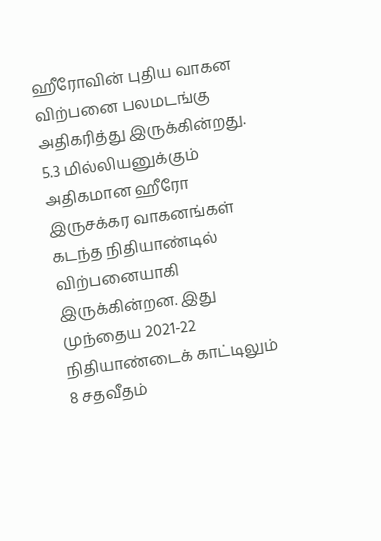ஹீரோவின் புதிய வாகன விற்பனை பலமடங்கு அதிகரித்து இருக்கின்றது.
5.3 மில்லியனுக்கும் அதிகமான ஹீரோ இருசக்கர வாகனங்கள் கடந்த நிதியாண்டில் விற்பனையாகி இருக்கின்றன. இது முந்தைய 2021-22 நிதியாண்டைக் காட்டிலும் 8 சதவீதம்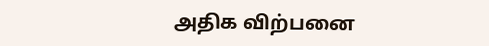அதிக விற்பனை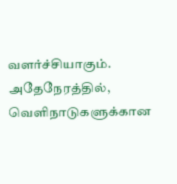வளர்ச்சியாகும். அதேநேரத்தில், வெளிநாடுகளுக்கான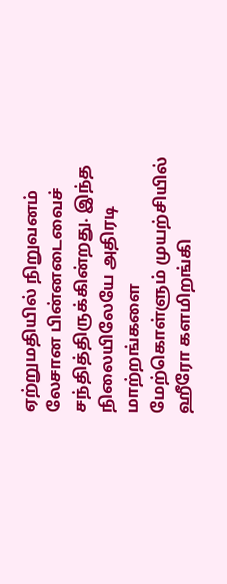ஏற்றுமதியில் நிறுவனம் லேசான பின்னடைவைச் சந்தித்திருக்கின்றது. இந்த நிலையிலேயே அதிரடி மாற்றங்களை மேற்கொள்ளும் முயற்சியில் ஹீரோ களமிறங்கி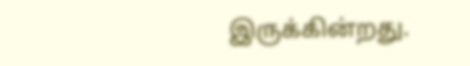இருக்கின்றது.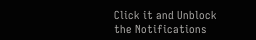Click it and Unblock the Notifications